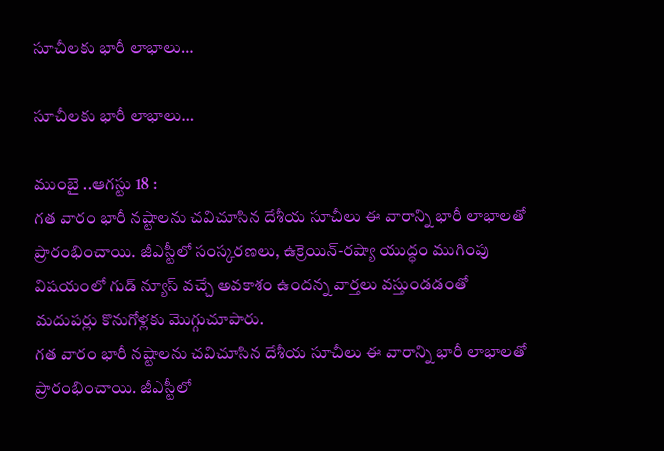సూచీలకు భారీ లాభాలు…

సూచీలకు భారీ లాభాలు…

ముంబై ..ఆగస్టు 18 :
గత వారం భారీ నష్టాలను చవిచూసిన దేశీయ సూచీలు ఈ వారాన్ని భారీ లాభాలతో ప్రారంభించాయి. జీఎస్టీలో సంస్కరణలు, ఉక్రెయిన్-రష్యా యుద్ధం ముగింపు విషయంలో గుడ్ న్యూస్ వచ్చే అవకాశం ఉందన్న వార్తలు వస్తుండడంతో మదుపర్లు కొనుగోళ్లకు మొగ్గుచూపారు.
గత వారం భారీ నష్టాలను చవిచూసిన దేశీయ సూచీలు ఈ వారాన్ని భారీ లాభాలతో ప్రారంభించాయి. జీఎస్టీలో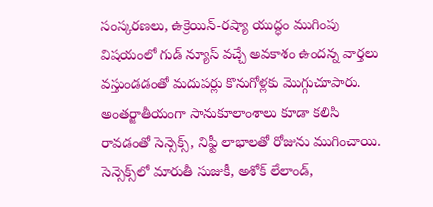సంస్కరణలు, ఉక్రెయిన్-రష్యా యుద్ధం ముగింపు విషయంలో గుడ్ న్యూస్ వచ్చే అవకాశం ఉందన్న వార్తలు వస్తుండడంతో మదుపర్లు కొనుగోళ్లకు మొగ్గుచూపారు. అంతర్జాతీయంగా సానుకూలాంశాలు కూడా కలిసి రావడంతో సెన్సెక్స్, నిఫ్టీ లాభాలతో రోజును ముగించాయి.
సెన్సెక్స్‌లో మారుతీ సుజుకీ, అశోక్ లేలాండ్,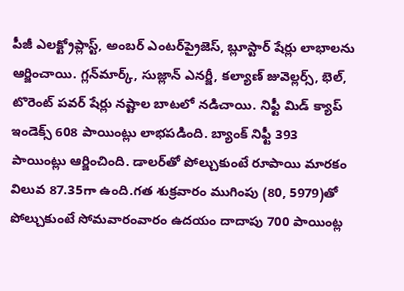పీజీ ఎలక్ట్రోప్లాస్ట్, అంబర్ ఎంటర్‌ప్రైజెస్, బ్లూస్టార్ షేర్లు లాభాలను ఆర్జించాయి. గ్లన్‌మార్క్, సుజ్లాన్ ఎనర్జీ, కల్యాణ్ జువెల్లర్స్, భెల్, టొరెంట్ పవర్ షేర్లు నష్టాల బాటలో నడిచాయి. నిఫ్టీ మిడ్ క్యాప్ ఇండెక్స్ 608 పాయింట్లు లాభపడింది. బ్యాంక్ నిఫ్టీ 393 పాయింట్లు ఆర్జించింది. డాలర్‌తో పోల్చుకుంటే రూపాయి మారకం విలువ 87.35గా ఉంది.గత శుక్రవారం ముగింపు (80, 5979)తో పోల్చుకుంటే సోమవారంవారం ఉదయం దాదాపు 700 పాయింట్ల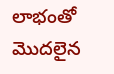లాభంతో మొదలైన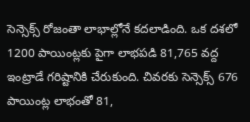సెన్సెక్స్ రోజంతా లాభాల్లోనే కదలాడింది. ఒక దశలో 1200 పాయింట్లకు పైగా లాభపడి 81,765 వద్ద ఇంట్రాడే గరిష్టానికి చేరుకుంది. చివరకు సెన్సెక్స్ 676 పాయింట్ల లాభంతో 81,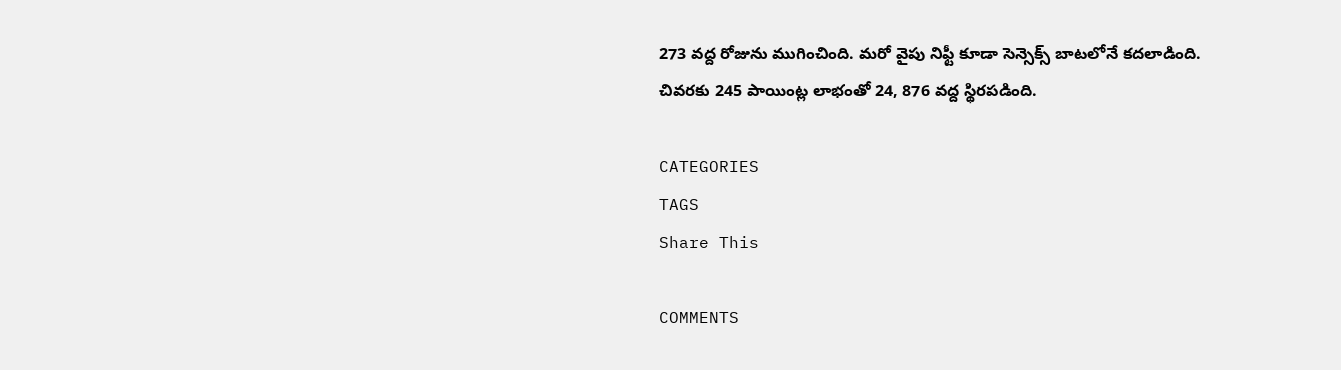273 వద్ద రోజును ముగించింది. మరో వైపు నిఫ్టీ కూడా సెన్సెక్స్ బాటలోనే కదలాడింది. చివరకు 245 పాయింట్ల లాభంతో 24, 876 వద్ద స్థిరపడింది.

CATEGORIES
TAGS
Share This

COMMENTS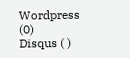Wordpress (0)
Disqus ( )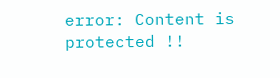error: Content is protected !!